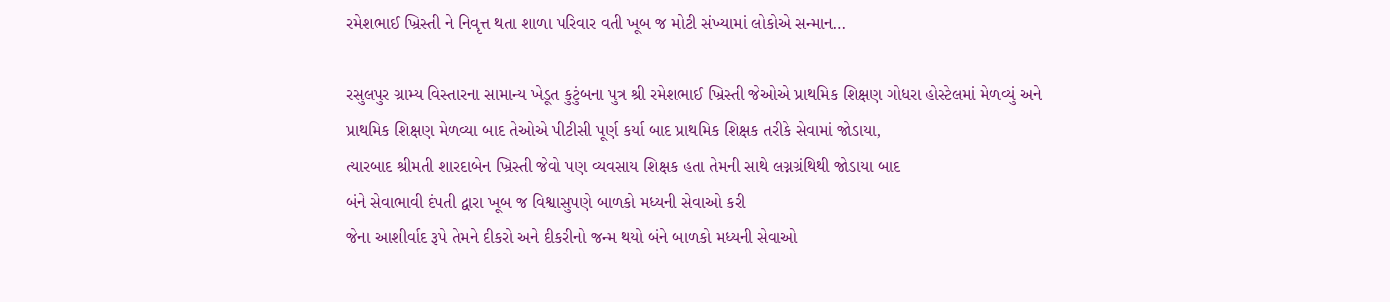રમેશભાઈ ખ્રિસ્તી ને નિવૃત્ત થતા શાળા પરિવાર વતી ખૂબ જ મોટી સંખ્યામાં લોકોએ સન્માન…

રસુલપુર ગ્રામ્ય વિસ્તારના સામાન્ય ખેડૂત કુટુંબના પુત્ર શ્રી રમેશભાઈ ખ્રિસ્તી જેઓએ પ્રાથમિક શિક્ષણ ગોધરા હોસ્ટેલમાં મેળવ્યું અને
પ્રાથમિક શિક્ષણ મેળવ્યા બાદ તેઓએ પીટીસી પૂર્ણ કર્યા બાદ પ્રાથમિક શિક્ષક તરીકે સેવામાં જોડાયા,
ત્યારબાદ શ્રીમતી શારદાબેન ખ્રિસ્તી જેવો પણ વ્યવસાય શિક્ષક હતા તેમની સાથે લગ્નગ્રંથિથી જોડાયા બાદ
બંને સેવાભાવી દંપતી દ્વારા ખૂબ જ વિશ્વાસુપણે બાળકો મધ્યની સેવાઓ કરી
જેના આશીર્વાદ રૂપે તેમને દીકરો અને દીકરીનો જન્મ થયો બંને બાળકો મધ્યની સેવાઓ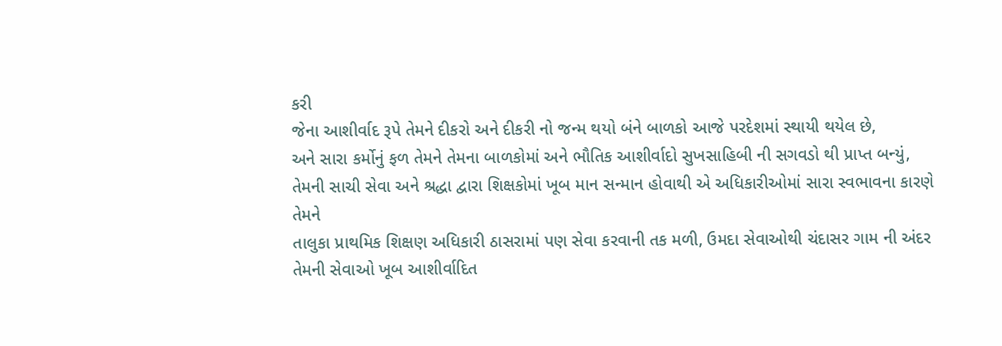કરી
જેના આશીર્વાદ રૂપે તેમને દીકરો અને દીકરી નો જન્મ થયો બંને બાળકો આજે પરદેશમાં સ્થાયી થયેલ છે,
અને સારા કર્મોનું ફળ તેમને તેમના બાળકોમાં અને ભૌતિક આશીર્વાદો સુખસાહિબી ની સગવડો થી પ્રાપ્ત બન્યું,
તેમની સાચી સેવા અને શ્રદ્ધા દ્વારા શિક્ષકોમાં ખૂબ માન સન્માન હોવાથી એ અધિકારીઓમાં સારા સ્વભાવના કારણે તેમને
તાલુકા પ્રાથમિક શિક્ષણ અધિકારી ઠાસરામાં પણ સેવા કરવાની તક મળી, ઉમદા સેવાઓથી ચંદાસર ગામ ની અંદર તેમની સેવાઓ ખૂબ આશીર્વાદિત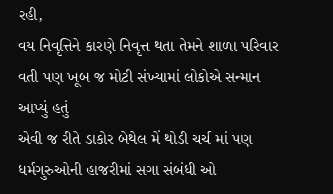રહી,
વય નિવૃત્તિને કારણે નિવૃત્ત થતા તેમને શાળા પરિવાર વતી પણ ખૂબ જ મોટી સંખ્યામાં લોકોએ સન્માન આપ્યું હતું
એવી જ રીતે ડાકોર બેથેલ મેં થોડી ચર્ચ માં પણ ધર્મગુરુઓની હાજરીમાં સગા સંબંધી ઓ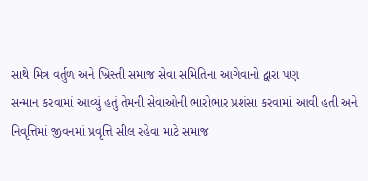સાથે મિત્ર વર્તુળ અને ખ્રિસ્તી સમાજ સેવા સમિતિના આગેવાનો દ્વારા પણ
સન્માન કરવામાં આવ્યું હતું તેમની સેવાઓની ભારોભાર પ્રશંસા કરવામાં આવી હતી અને
નિવૃત્તિમાં જીવનમાં પ્રવૃત્તિ સીલ રહેવા માટે સમાજ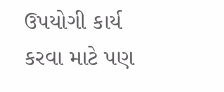ઉપયોગી કાર્ય કરવા માટે પણ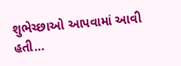શુભેચ્છાઓ આપવામાં આવી હતી…